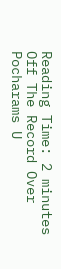Reading Time: 2 minutes
Off The Record Over Pocharams U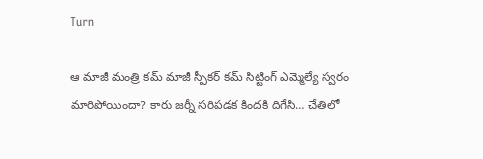Turn

ఆ మాజీ మంత్రి కమ్‌ మాజీ స్పీకర్‌ కమ్‌ సిట్టింగ్‌ ఎమ్మెల్యే స్వరం మారిపోయిందా? కారు జర్నీ సరిపడక కిందకి దిగేసి… చేతిలో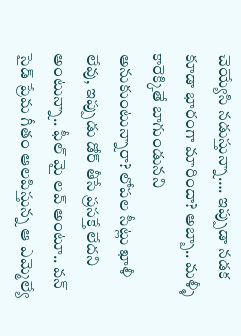చెయ్యేసి నడుస్తున్నా…. ఇప్పుడా నడక కూడా భారంగా మారిందా? అబ్బా.. మళ్ళీ కారెక్కితే బాగుండునని అనుకుంటున్నారా? లోపల సీట్లు ఖాళీ లేవు, ఇప్పుడు డోర్‌ తీసే ప్రసక్తే లేదని అంటున్నా.. ఫీల్ మై లవ్ అంటూ.. వన్ సైడ్ ప్రేమ గీతం ఆలపిస్తున్న ఆ ఎమ్మెల్యే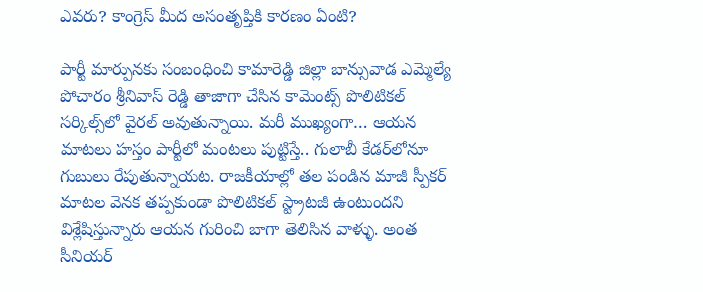ఎవరు? కాంగ్రెస్‌ మీద అసంతృప్తికి కారణం ఏంటి?

పార్టీ మార్పునకు సంబంధించి కామారెడ్డి జిల్లా బాన్సువాడ ఎమ్మెల్యే పోచారం శ్రీనివాస్ రెడ్డి తాజాగా చేసిన కామెంట్స్ పొలిటికల్ సర్కిల్స్‌లో వైరల్ అవుతున్నాయి. మరీ ముఖ్యంగా… ఆయన మాటలు హస్తం పార్టీలో మంటలు పుట్టిస్తే.. గులాబీ కేడర్‌లోనూ గుబులు రేపుతున్నాయట. రాజకీయాల్లో తల పండిన మాజీ స్పీకర్‌ మాటల వెనక తప్పకుండా పొలిటికల్ స్ట్రాటజీ ఉంటుందని విశ్లేషిస్తున్నారు ఆయన గురించి బాగా తెలిసిన వాళ్ళు. అంత సీనియర్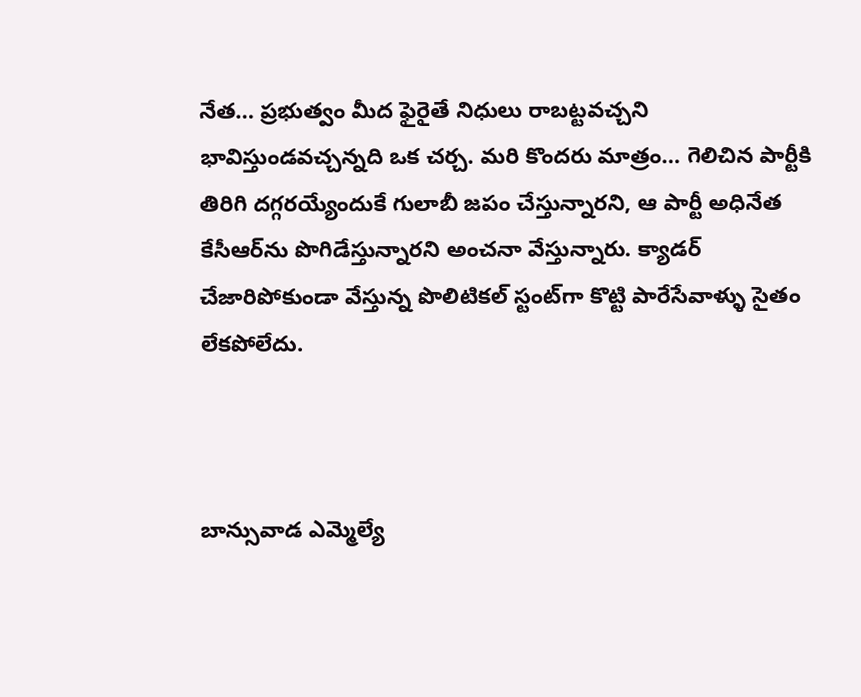నేత… ప్రభుత్వం మీద ఫైరైతే నిధులు రాబట్టవచ్చని భావిస్తుండవచ్చన్నది ఒక చర్చ. మరి కొందరు మాత్రం… గెలిచిన పార్టీకి తిరిగి దగ్గరయ్యేందుకే గులాబీ జపం చేస్తున్నారని, ఆ పార్టీ అధినేత కేసీఆర్‌ను పొగిడేస్తున్నారని అంచనా వేస్తున్నారు. క్యాడర్ చేజారిపోకుండా వేస్తున్న పొలిటికల్ స్టంట్‌గా కొట్టి పారేసేవాళ్ళు సైతం లేకపోలేదు.



బాన్సువాడ ఎమ్మెల్యే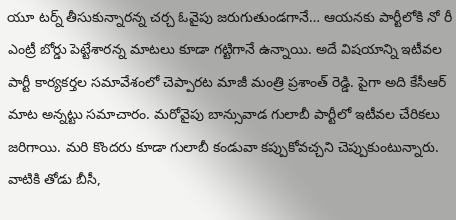యూ టర్న్ తీసుకున్నారన్న చర్చ ఓవైపు జరుగుతుండగానే… ఆయనకు పార్టీలోకి నో రీ ఎంట్రీ బోర్డు పెట్టేశారన్న మాటలు కూడా గట్టిగానే ఉన్నాయి. అదే విషయాన్ని ఇటీవల పార్టీ కార్యకర్తల సమావేశంలో చెప్పారట మాజీ మంత్రి ప్రశాంత్ రెడ్డి. పైగా అది కేసీఆర్‌ మాట అన్నట్టు సమాచారం. మరోవైపు బాన్సువాడ గులాబీ పార్టీలో ఇటీవల చేరికలు జరిగాయి. మరి కొందరు కూడా గులాబీ కండువా కప్పుకోవచ్చని చెప్పుకుంటున్నారు. వాటికి తోడు బీసీ,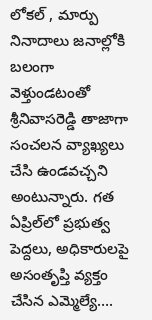లోకల్ , మార్పు నినాదాలు జనాల్లోకి బలంగా వెళ్తుండటంతో శ్రీనివాసరెడ్డి తాజాగా సంచలన వ్యాఖ్యలు చేసి ఉండవచ్చని అంటున్నారు. గత ఏప్రిల్‌లో ప్రభుత్వ పెద్దలు, అధికారులపై అసంతృప్తి వ్యక్తం చేసిన ఎమ్మెల్యే….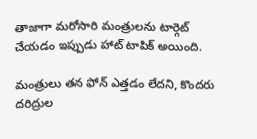తాజాగా మరోసారి మంత్రులను టార్గెట్‌ చేయడం ఇప్పుడు హాట్ టాపిక్ అయింది.

మంత్రులు తన ఫోన్ ఎత్తడం లేదని, కొందరు దరిద్రుల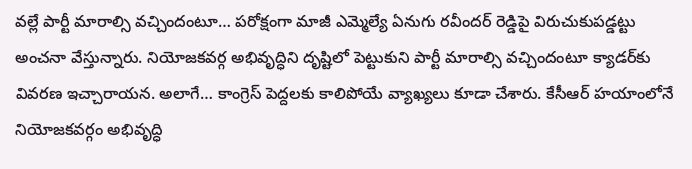వల్లే పార్టీ మారాల్సి వచ్చిందంటూ… పరోక్షంగా మాజీ ఎమ్మెల్యే ఏనుగు రవీందర్ రెడ్డిపై విరుచుకుపడ్డట్టు అంచనా వేస్తున్నారు. నియోజకవర్గ అభివృద్ధిని దృష్టిలో పెట్టుకుని పార్టీ మారాల్సి వచ్చిందంటూ క్యాడర్‌కు వివరణ ఇచ్చారాయన. అలాగే… కాంగ్రెస్‌ పెద్దలకు కాలిపోయే వ్యాఖ్యలు కూడా చేశారు. కేసీఆర్‌ హయాంలోనే నియోజకవర్గం అభివృద్ధి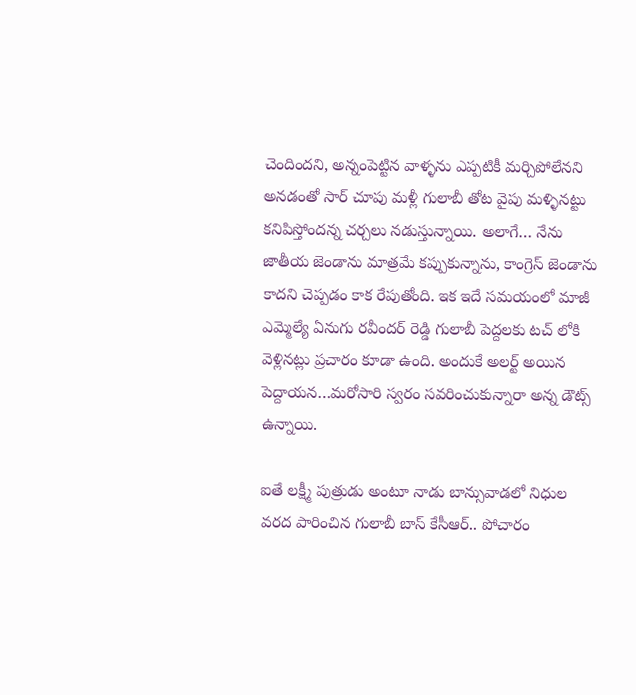చెందిందని, అన్నంపెట్టిన వాళ్ళను ఎప్పటికీ మర్చిపోలేనని అనడంతో సార్‌ చూపు మళ్లీ గులాబీ తోట వైపు మళ్ళినట్టు కనిపిస్తోందన్న చర్చలు నడుస్తున్నాయి. అలాగే… నేను జాతీయ జెండాను మాత్రమే కప్పుకున్నాను, కాంగ్రెస్‌ జెండాను కాదని చెప్పడం కాక రేపుతోంది. ఇక ఇదే సమయంలో మాజీ ఎమ్మెల్యే ఏనుగు రవీందర్ రెడ్డి గులాబీ పెద్దలకు టచ్ లోకి వెళ్లినట్లు ప్రచారం కూడా ఉంది. అందుకే అలర్ట్‌ అయిన పెద్దాయన…మరోసారి స్వరం సవరించుకున్నారా అన్న డౌట్స్‌ ఉన్నాయి.

ఐతే లక్ష్మీ పుత్రుడు అంటూ నాడు బాన్సువాడలో నిధుల వరద పారించిన గులాబీ బాస్ కేసీఆర్‌.. పోచారం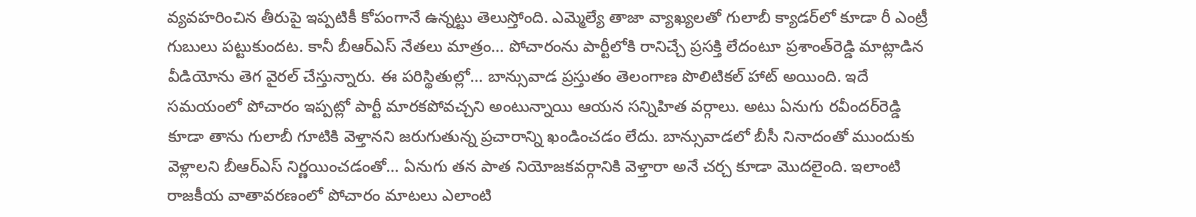వ్యవహరించిన తీరుపై ఇప్పటికీ కోపంగానే ఉన్నట్టు తెలుస్తోంది. ఎమ్మెల్యే తాజా వ్యాఖ్యలతో గులాబీ క్యాడర్‌లో కూడా రీ ఎంట్రీ గుబులు పట్టుకుందట. కానీ బీఆర్‌ఎస్‌ నేతలు మాత్రం… పోచారంను పార్టీలోకి రానిచ్చే ప్రసక్తి లేదంటూ ప్రశాంత్‌రెడ్డి మాట్లాడిన వీడియోను తెగ వైరల్ చేస్తున్నారు. ఈ పరిస్థితుల్లో… బాన్సువాడ ప్రస్తుతం తెలంగాణ పొలిటికల్ హాట్ అయింది. ఇదే సమయంలో పోచారం ఇప్పట్లో పార్టీ మారకపోవచ్చని అంటున్నాయి ఆయన సన్నిహిత వర్గాలు. అటు ఏనుగు రవీందర్‌రెడ్డి కూడా తాను గులాబీ గూటికి వెళ్తానని జరుగుతున్న ప్రచారాన్ని ఖండించడం లేదు. బాన్సువాడలో బీసీ నినాదంతో ముందుకు వెళ్లాలని బీఆర్‌ఎస్‌ నిర్ణయించడంతో… ఏనుగు తన పాత నియోజకవర్గానికి వెళ్తారా అనే చర్చ కూడా మొదలైంది. ఇలాంటి రాజకీయ వాతావరణంలో పోచారం మాటలు ఎలాంటి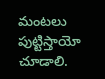మంటలు పుట్టిస్తాయో చూడాలి.